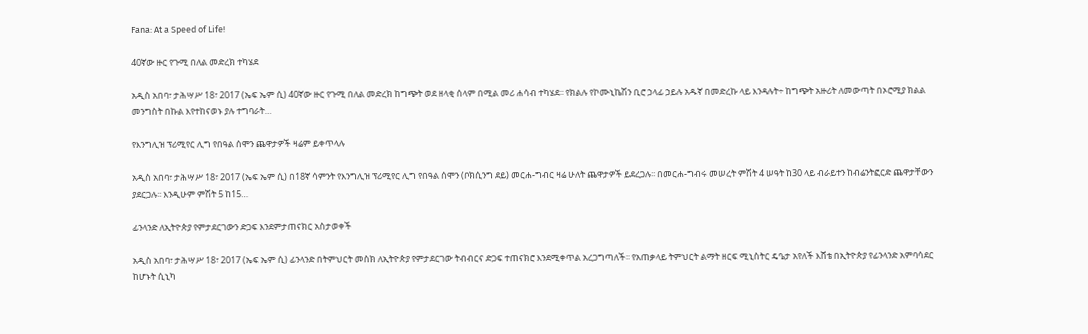Fana: At a Speed of Life!

40ኛው ዙር የጉሚ በለል መድረክ ተካሄደ

አዲስ አበባ፣ ታሕሣሥ 18፣ 2017 (ኤፍ ኤም ሲ) 40ኛው ዙር የጉሚ በለል መድረክ ከግጭት ወደ ዘላቂ ሰላም በሚል መሪ ሐሳብ ተካሄደ፡፡ የክልሉ የኮሙኒኬሽን ቢሮ ኃላፊ ኃይሉ አዱኛ በመድረኩ ላይ እንዳሉት÷ ከግጭት አዙሪት ለመውጣት በኦሮሚያ ክልል መንግስት በኩል እየተከናወኑ ያሉ ተግባራት…

የእንግሊዝ ፕሪሚየር ሊግ የበዓል ሰሞን ጨዋታዎች ዛሬም ይቀጥላሉ

አዲስ አበባ፣ ታሕሣሥ 18፣ 2017 (ኤፍ ኤም ሲ) በ18ኛ ሳምንት የእንግሊዝ ፕሪሚየር ሊግ የበዓል ሰሞን (ቦክሲንግ ደይ) መርሐ-ግብር ዛሬ ሁለት ጨዋታዎች ይደረጋሉ፡፡ በመርሐ-ግብሩ መሠረት ምሽት 4 ሠዓት ከ30 ላይ ብራይተን ከብሬንትፎርድ ጨዋታቸውን ያደርጋሉ፡፡ እንዲሁም ምሽት 5 ከ15…

ፊንላንድ ለኢትዮጵያ የምታደርገውን ድጋፍ እንደምታጠናክር አስታወቀች

አዲስ አበባ፣ ታሕሣሥ 18፣ 2017 (ኤፍ ኤም ሲ) ፊንላንድ በትምህርት መስክ ለኢትዮጵያ የምታደርገው ትብብርና ድጋፍ ተጠናክሮ እንደሚቀጥል አረጋግጣለች፡፡ የአጠቃላይ ትምህርት ልማት ዘርፍ ሚኒስትር ዴዔታ አየለች እሸቴ በኢትዮጵያ የፊንላንድ አምባሳደር ከሆኑት ሲኒካ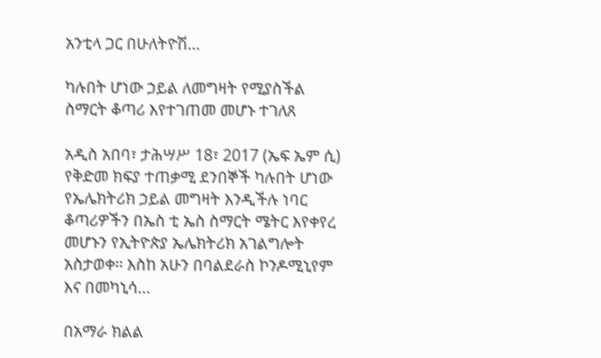አንቲላ ጋር በሁለትዮሽ…

ካሉበት ሆነው ኃይል ለመግዛት የሚያስችል ስማርት ቆጣሪ እየተገጠመ መሆኑ ተገለጸ

አዲስ አበባ፣ ታሕሣሥ 18፣ 2017 (ኤፍ ኤም ሲ) የቅድመ ክፍያ ተጠቃሚ ደንበኞች ካሉበት ሆነው የኤሌክትሪክ ኃይል መግዛት እንዲችሉ ነባር ቆጣሪዎችን በኤስ ቲ ኤስ ስማርት ሜትር እየቀየረ መሆኑን የኢትዮጵያ ኤሌክትሪክ አገልግሎት አስታወቀ፡፡ እስከ አሁን በባልደራስ ኮንዶሚኒየም እና በመካኒሳ…

በአማራ ክልል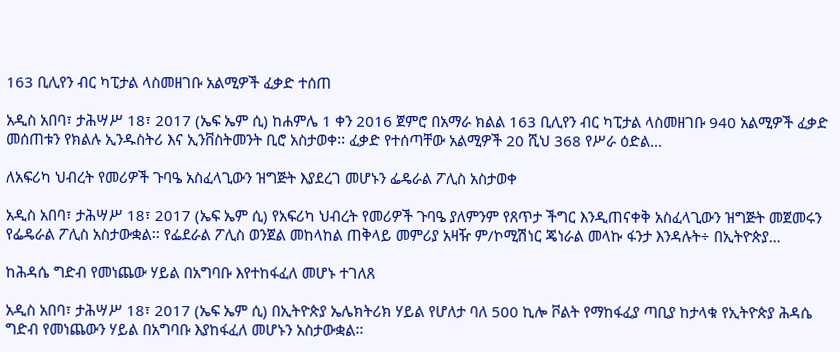163 ቢሊየን ብር ካፒታል ላስመዘገቡ አልሚዎች ፈቃድ ተሰጠ

አዲስ አበባ፣ ታሕሣሥ 18፣ 2017 (ኤፍ ኤም ሲ) ከሐምሌ 1 ቀን 2016 ጀምሮ በአማራ ክልል 163 ቢሊየን ብር ካፒታል ላስመዘገቡ 940 አልሚዎች ፈቃድ መሰጠቱን የክልሉ ኢንዱስትሪ እና ኢንቨስትመንት ቢሮ አስታወቀ፡፡ ፈቃድ የተሰጣቸው አልሚዎች 20 ሺህ 368 የሥራ ዕድል…

ለአፍሪካ ህብረት የመሪዎች ጉባዔ አስፈላጊውን ዝግጅት እያደረገ መሆኑን ፌዴራል ፖሊስ አስታወቀ

አዲስ አበባ፣ ታሕሣሥ 18፣ 2017 (ኤፍ ኤም ሲ) የአፍሪካ ህብረት የመሪዎች ጉባዔ ያለምንም የጸጥታ ችግር እንዲጠናቀቅ አስፈላጊውን ዝግጅት መጀመሩን የፌዴራል ፖሊስ አስታውቋል፡፡ የፌደራል ፖሊስ ወንጀል መከላከል ጠቅላይ መምሪያ አዛዥ ም/ኮሚሽነር ጄነራል መላኩ ፋንታ እንዳሉት÷ በኢትዮጵያ…

ከሕዳሴ ግድብ የመነጨው ሃይል በአግባቡ እየተከፋፈለ መሆኑ ተገለጸ

አዲስ አበባ፣ ታሕሣሥ 18፣ 2017 (ኤፍ ኤም ሲ) በኢትዮጵያ ኤሌክትሪክ ሃይል የሆለታ ባለ 500 ኪሎ ቮልት የማከፋፈያ ጣቢያ ከታላቁ የኢትዮጵያ ሕዳሴ ግድብ የመነጨውን ሃይል በአግባቡ እያከፋፈለ መሆኑን አስታውቋል፡፡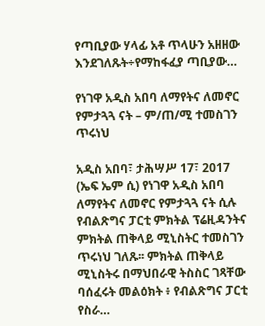የጣቢያው ሃላፊ አቶ ጥላሁን አዘዘው እንደገለጹት÷የማከፋፈያ ጣቢያው…

የነገዋ አዲስ አበባ ለማየትና ለመኖር የምታጓጓ ናት – ም/ጠ/ሚ ተመስገን ጥሩነህ

አዲስ አበባ፣ ታሕሣሥ 17፣ 2017 (ኤፍ ኤም ሲ) የነገዋ አዲስ አበባ ለማየትና ለመኖር የምታጓጓ ናት ሲሉ የብልጽግና ፓርቲ ምክትል ፕሬዚዳንትና ምክትል ጠቅላይ ሚኒስትር ተመስገን ጥሩነህ ገለጹ፡፡ ምክትል ጠቅላይ ሚኒስትሩ በማህበራዊ ትስስር ገጻቸው ባሰፈሩት መልዕክት ፥ የብልጽግና ፓርቲ የስራ…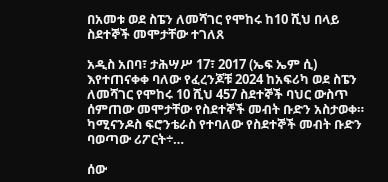በአመቱ ወደ ስፔን ለመሻገር የሞከሩ ከ10 ሺህ በላይ ስደተኞች መሞታቸው ተገለጸ

አዲስ አበባ፣ ታሕሣሥ 17፣ 2017 (ኤፍ ኤም ሲ) እየተጠናቀቀ ባለው የፈረንጆቹ 2024 ከአፍሪካ ወደ ስፔን ለመሻገር የሞከሩ 10 ሺህ 457 ስደተኞች ባህር ውስጥ ሰምጠው መሞታቸው የስደተኞች መብት ቡድን አስታወቀ። ካሚናንዶስ ፍሮንቴራስ የተባለው የስደተኞች መብት ቡድን ባወጣው ሪፖርት÷…

ሰው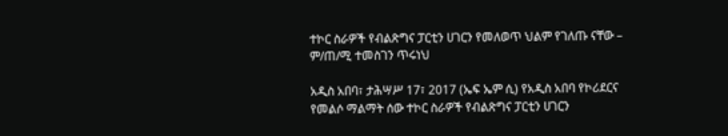ተኮር ስራዎች የብልጽግና ፓርቲን ሀገርን የመለወጥ ህልም የገለጡ ናቸው – ም/ጠ/ሚ ተመስገን ጥሩነህ

አዲስ አበባ፣ ታሕሣሥ 17፣ 2017 (ኤፍ ኤም ሲ) የአዲስ አበባ የኮሪደርና የመልሶ ማልማት ሰው ተኮር ስራዎች የብልጽግና ፓርቲን ሀገርን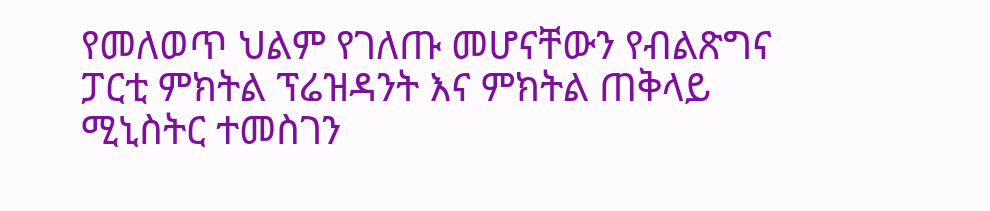የመለወጥ ህልም የገለጡ መሆናቸውን የብልጽግና ፓርቲ ምክትል ፕሬዝዳንት እና ምክትል ጠቅላይ ሚኒስትር ተመስገን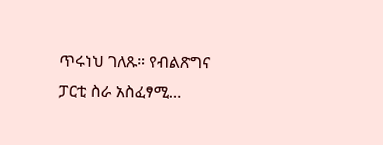ጥሩነህ ገለጹ። የብልጽግና ፓርቲ ስራ አስፈፃሚ…